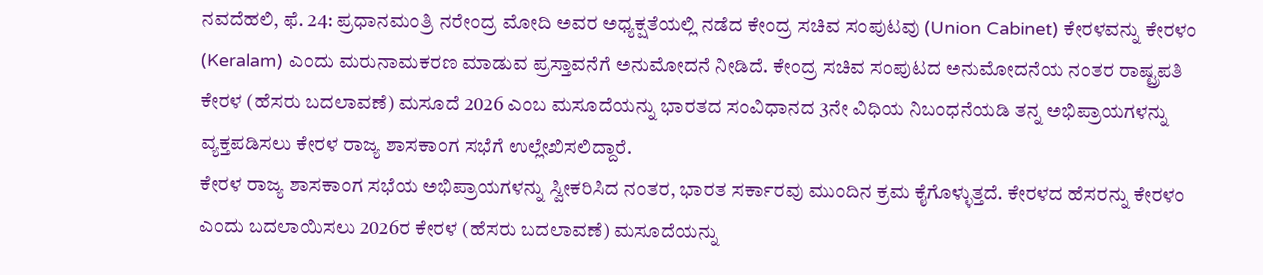ನವದೆಹಲಿ, ಫೆ. 24: ಪ್ರಧಾನಮಂತ್ರಿ ನರೇಂದ್ರ ಮೋದಿ ಅವರ ಅಧ್ಯಕ್ಷತೆಯಲ್ಲಿ ನಡೆದ ಕೇಂದ್ರ ಸಚಿವ ಸಂಪುಟವು (Union Cabinet) ಕೇರಳವನ್ನು ಕೇರಳಂ (Keralam) ಎಂದು ಮರುನಾಮಕರಣ ಮಾಡುವ ಪ್ರಸ್ತಾವನೆಗೆ ಅನುಮೋದನೆ ನೀಡಿದೆ. ಕೇಂದ್ರ ಸಚಿವ ಸಂಪುಟದ ಅನುಮೋದನೆಯ ನಂತರ ರಾಷ್ಟ್ರಪತಿ ಕೇರಳ (ಹೆಸರು ಬದಲಾವಣೆ) ಮಸೂದೆ 2026 ಎಂಬ ಮಸೂದೆಯನ್ನು ಭಾರತದ ಸಂವಿಧಾನದ 3ನೇ ವಿಧಿಯ ನಿಬಂಧನೆಯಡಿ ತನ್ನ ಅಭಿಪ್ರಾಯಗಳನ್ನು ವ್ಯಕ್ತಪಡಿಸಲು ಕೇರಳ ರಾಜ್ಯ ಶಾಸಕಾಂಗ ಸಭೆಗೆ ಉಲ್ಲೇಖಿಸಲಿದ್ದಾರೆ.
ಕೇರಳ ರಾಜ್ಯ ಶಾಸಕಾಂಗ ಸಭೆಯ ಅಭಿಪ್ರಾಯಗಳನ್ನು ಸ್ವೀಕರಿಸಿದ ನಂತರ, ಭಾರತ ಸರ್ಕಾರವು ಮುಂದಿನ ಕ್ರಮ ಕೈಗೊಳ್ಳುತ್ತದೆ. ಕೇರಳದ ಹೆಸರನ್ನು ಕೇರಳಂ ಎಂದು ಬದಲಾಯಿಸಲು 2026ರ ಕೇರಳ (ಹೆಸರು ಬದಲಾವಣೆ) ಮಸೂದೆಯನ್ನು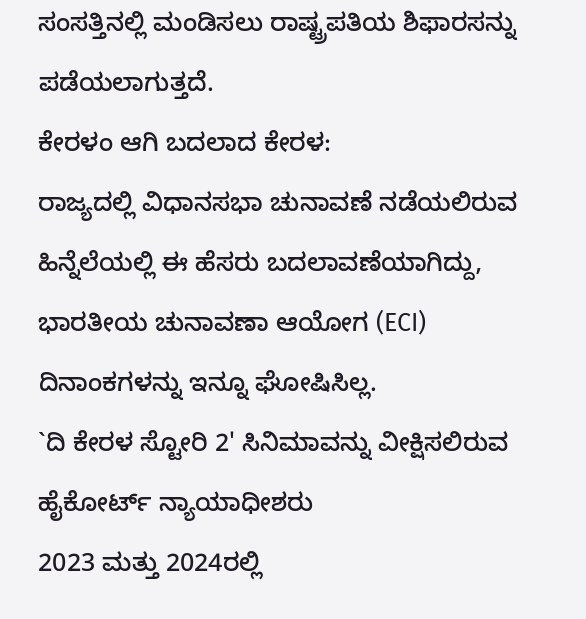ಸಂಸತ್ತಿನಲ್ಲಿ ಮಂಡಿಸಲು ರಾಷ್ಟ್ರಪತಿಯ ಶಿಫಾರಸನ್ನು ಪಡೆಯಲಾಗುತ್ತದೆ.
ಕೇರಳಂ ಆಗಿ ಬದಲಾದ ಕೇರಳ:
ರಾಜ್ಯದಲ್ಲಿ ವಿಧಾನಸಭಾ ಚುನಾವಣೆ ನಡೆಯಲಿರುವ ಹಿನ್ನೆಲೆಯಲ್ಲಿ ಈ ಹೆಸರು ಬದಲಾವಣೆಯಾಗಿದ್ದು, ಭಾರತೀಯ ಚುನಾವಣಾ ಆಯೋಗ (ECI) ದಿನಾಂಕಗಳನ್ನು ಇನ್ನೂ ಘೋಷಿಸಿಲ್ಲ.
`ದಿ ಕೇರಳ ಸ್ಟೋರಿ 2' ಸಿನಿಮಾವನ್ನು ವೀಕ್ಷಿಸಲಿರುವ ಹೈಕೋರ್ಟ್ ನ್ಯಾಯಾಧೀಶರು
2023 ಮತ್ತು 2024ರಲ್ಲಿ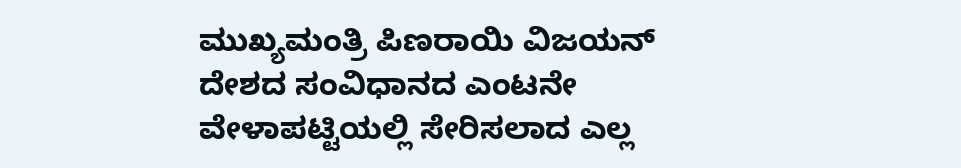ಮುಖ್ಯಮಂತ್ರಿ ಪಿಣರಾಯಿ ವಿಜಯನ್ ದೇಶದ ಸಂವಿಧಾನದ ಎಂಟನೇ ವೇಳಾಪಟ್ಟಿಯಲ್ಲಿ ಸೇರಿಸಲಾದ ಎಲ್ಲ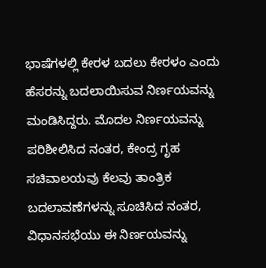ಭಾಷೆಗಳಲ್ಲಿ ಕೇರಳ ಬದಲು ಕೇರಳಂ ಎಂದು ಹೆಸರನ್ನು ಬದಲಾಯಿಸುವ ನಿರ್ಣಯವನ್ನು ಮಂಡಿಸಿದ್ದರು. ಮೊದಲ ನಿರ್ಣಯವನ್ನು ಪರಿಶೀಲಿಸಿದ ನಂತರ, ಕೇಂದ್ರ ಗೃಹ ಸಚಿವಾಲಯವು ಕೆಲವು ತಾಂತ್ರಿಕ ಬದಲಾವಣೆಗಳನ್ನು ಸೂಚಿಸಿದ ನಂತರ, ವಿಧಾನಸಭೆಯು ಈ ನಿರ್ಣಯವನ್ನು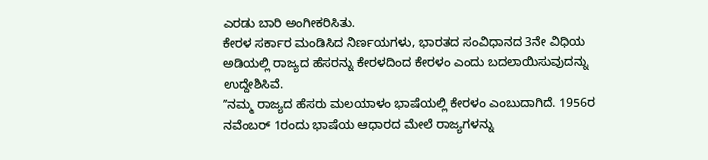ಎರಡು ಬಾರಿ ಅಂಗೀಕರಿಸಿತು.
ಕೇರಳ ಸರ್ಕಾರ ಮಂಡಿಸಿದ ನಿರ್ಣಯಗಳು, ಭಾರತದ ಸಂವಿಧಾನದ 3ನೇ ವಿಧಿಯ ಅಡಿಯಲ್ಲಿ ರಾಜ್ಯದ ಹೆಸರನ್ನು ಕೇರಳದಿಂದ ಕೇರಳಂ ಎಂದು ಬದಲಾಯಿಸುವುದನ್ನು ಉದ್ದೇಶಿಸಿವೆ.
ʼʼನಮ್ಮ ರಾಜ್ಯದ ಹೆಸರು ಮಲಯಾಳಂ ಭಾಷೆಯಲ್ಲಿ ಕೇರಳಂ ಎಂಬುದಾಗಿದೆ. 1956ರ ನವೆಂಬರ್ 1ರಂದು ಭಾಷೆಯ ಆಧಾರದ ಮೇಲೆ ರಾಜ್ಯಗಳನ್ನು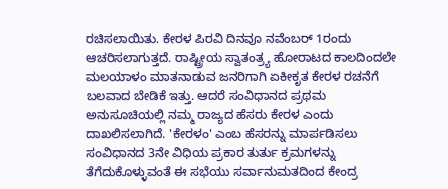ರಚಿಸಲಾಯಿತು. ಕೇರಳ ಪಿರವಿ ದಿನವೂ ನವೆಂಬರ್ 1ರಂದು ಆಚರಿಸಲಾಗುತ್ತದೆ. ರಾಷ್ಟ್ರೀಯ ಸ್ವಾತಂತ್ರ್ಯ ಹೋರಾಟದ ಕಾಲದಿಂದಲೇ ಮಲಯಾಳಂ ಮಾತನಾಡುವ ಜನರಿಗಾಗಿ ಏಕೀಕೃತ ಕೇರಳ ರಚನೆಗೆ ಬಲವಾದ ಬೇಡಿಕೆ ಇತ್ತು. ಆದರೆ ಸಂವಿಧಾನದ ಪ್ರಥಮ ಅನುಸೂಚಿಯಲ್ಲಿ ನಮ್ಮ ರಾಜ್ಯದ ಹೆಸರು ಕೇರಳ ಎಂದು ದಾಖಲಿಸಲಾಗಿದೆ. 'ಕೇರಳಂ' ಎಂಬ ಹೆಸರನ್ನು ಮಾರ್ಪಡಿಸಲು ಸಂವಿಧಾನದ 3ನೇ ವಿಧಿಯ ಪ್ರಕಾರ ತುರ್ತು ಕ್ರಮಗಳನ್ನು ತೆಗೆದುಕೊಳ್ಳುವಂತೆ ಈ ಸಭೆಯು ಸರ್ವಾನುಮತದಿಂದ ಕೇಂದ್ರ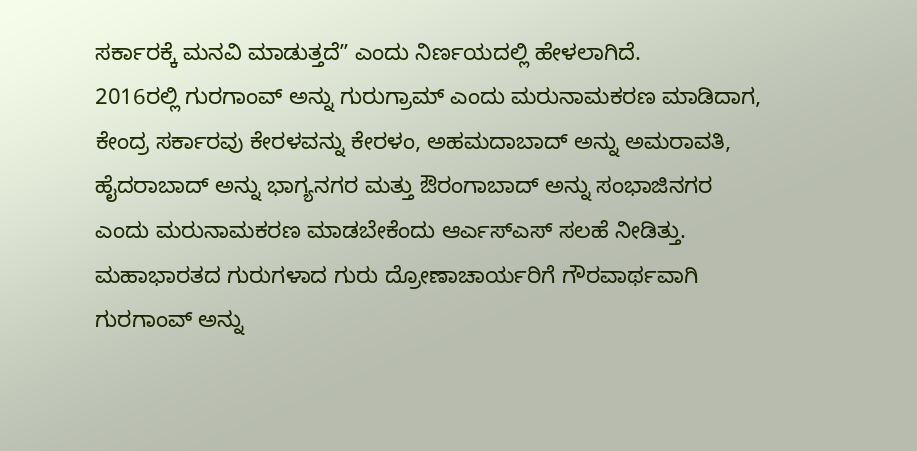ಸರ್ಕಾರಕ್ಕೆ ಮನವಿ ಮಾಡುತ್ತದೆʼʼ ಎಂದು ನಿರ್ಣಯದಲ್ಲಿ ಹೇಳಲಾಗಿದೆ.
2016ರಲ್ಲಿ ಗುರಗಾಂವ್ ಅನ್ನು ಗುರುಗ್ರಾಮ್ ಎಂದು ಮರುನಾಮಕರಣ ಮಾಡಿದಾಗ, ಕೇಂದ್ರ ಸರ್ಕಾರವು ಕೇರಳವನ್ನು ಕೇರಳಂ, ಅಹಮದಾಬಾದ್ ಅನ್ನು ಅಮರಾವತಿ, ಹೈದರಾಬಾದ್ ಅನ್ನು ಭಾಗ್ಯನಗರ ಮತ್ತು ಔರಂಗಾಬಾದ್ ಅನ್ನು ಸಂಭಾಜಿನಗರ ಎಂದು ಮರುನಾಮಕರಣ ಮಾಡಬೇಕೆಂದು ಆರ್ಎಸ್ಎಸ್ ಸಲಹೆ ನೀಡಿತ್ತು. ಮಹಾಭಾರತದ ಗುರುಗಳಾದ ಗುರು ದ್ರೋಣಾಚಾರ್ಯರಿಗೆ ಗೌರವಾರ್ಥವಾಗಿ ಗುರಗಾಂವ್ ಅನ್ನು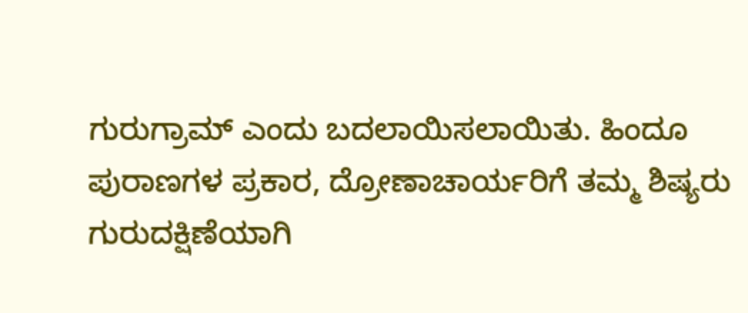ಗುರುಗ್ರಾಮ್ ಎಂದು ಬದಲಾಯಿಸಲಾಯಿತು. ಹಿಂದೂ ಪುರಾಣಗಳ ಪ್ರಕಾರ, ದ್ರೋಣಾಚಾರ್ಯರಿಗೆ ತಮ್ಮ ಶಿಷ್ಯರು ಗುರುದಕ್ಷಿಣೆಯಾಗಿ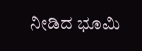ನೀಡಿದ ಭೂಮಿ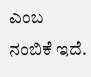ಎಂಬ ನಂಬಿಕೆ ಇದೆ.